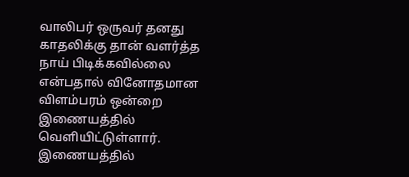வாலிபர் ஒருவர் தனது காதலிக்கு தான் வளர்த்த நாய் பிடிக்கவில்லை என்பதால் வினோதமான விளம்பரம் ஒன்றை இணையத்தில் வெளியிட்டுள்ளார்.
இணையத்தில்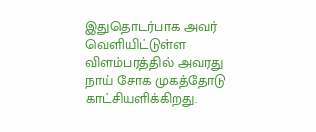இதுதொடர்பாக அவர் வெளியிட்டுள்ள விளம்பரத்தில் அவரது நாய் சோக முகத்தோடு காட்சியளிக்கிறது.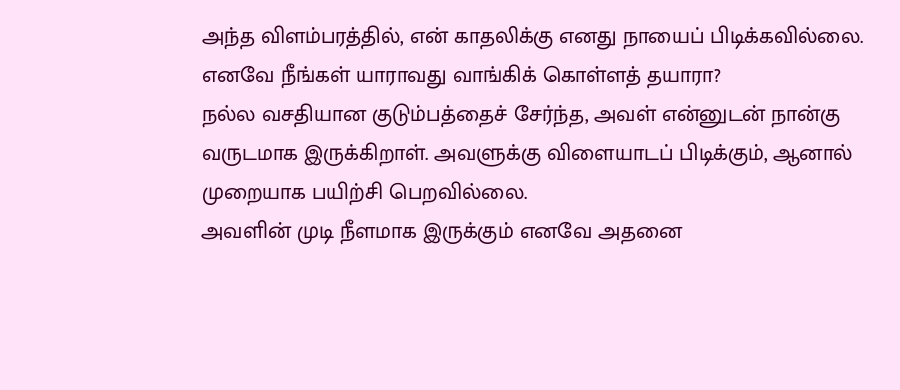அந்த விளம்பரத்தில், என் காதலிக்கு எனது நாயைப் பிடிக்கவில்லை. எனவே நீங்கள் யாராவது வாங்கிக் கொள்ளத் தயாரா?
நல்ல வசதியான குடும்பத்தைச் சேர்ந்த, அவள் என்னுடன் நான்கு வருடமாக இருக்கிறாள். அவளுக்கு விளையாடப் பிடிக்கும், ஆனால் முறையாக பயிற்சி பெறவில்லை.
அவளின் முடி நீளமாக இருக்கும் எனவே அதனை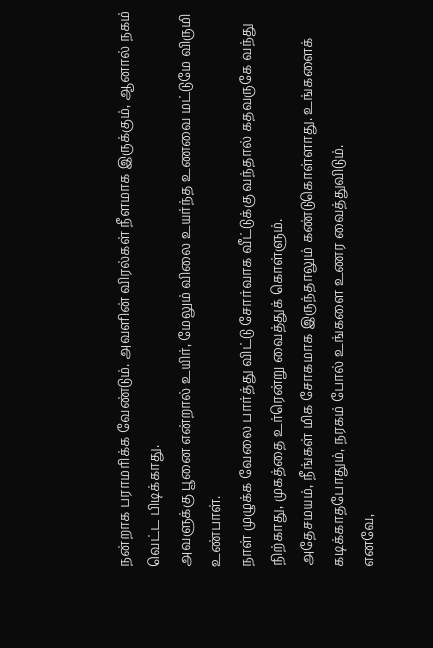நன்றாக பராமரிக்க வேண்டும். அவளின் விரல்கள் நீளமாக இருக்கும், ஆனால் நகம் வெட்ட பிடிக்காது.
அவளுக்கு பூனை என்றால் உயிர், மேலும் விலை உயர்ந்த உணவை மட்டுமே விருமி உண்பாள்.
நாள் முழுக்க வேலை பார்த்து விட்டு சோர்வாக வீட்டுக்கு வந்தால் கதவருகே வந்து நிற்காது, முகத்தை உர்ரென்று வைத்துக் கொள்ளும்.
அதேசமயம், நீங்கள் மிக சோகமாக இருந்தாலும் கண்டுகொள்ளாது. உங்களைக் கடிக்காதபோதும், நரகம் போல் உங்களை உணர வைத்துவிடும்.
எனவே,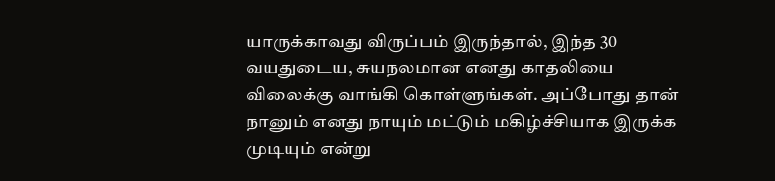யாருக்காவது விருப்பம் இருந்தால், இந்த 30 வயதுடைய, சுயநலமான எனது காதலியை விலைக்கு வாங்கி கொள்ளுங்கள். அப்போது தான் நானும் எனது நாயும் மட்டும் மகிழ்ச்சியாக இருக்க முடியும் என்று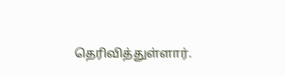தெரிவித்துள்ளார்.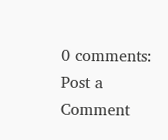0 comments:
Post a Comment